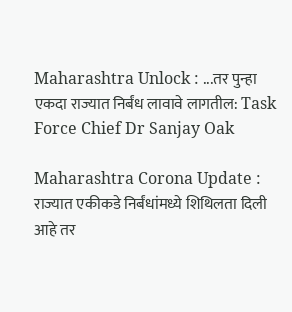Maharashtra Unlock : ...तर पुन्हा एकदा राज्यात निर्बंध लावावे लागतील: Task Force Chief Dr Sanjay Oak

Maharashtra Corona Update : राज्यात एकीकडे निर्बंधांमध्ये शिथिलता दिली आहे तर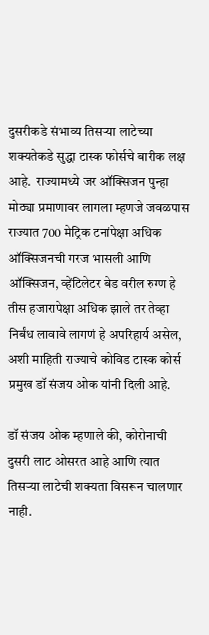दुसरीकडे संभाव्य तिसऱ्या लाटेच्या शक्यतेकडे सुद्धा टास्क फोर्सचे बारीक लक्ष आहे.  राज्यामध्ये जर ऑक्सिजन पुन्हा मोठ्या प्रमाणावर लागला म्हणजे जवळपास राज्यात 700 मेट्रिक टनांपेक्षा अधिक ऑक्सिजनची गरज भासली आणि ऑक्सिजन, व्हेंटिलेटर बेड वरील रुग्ण हे तीस हजारापेक्षा अधिक झाले तर तेव्हा निर्बंध लावावे लागणं हे अपरिहार्य असेल, अशी माहिती राज्याचे कोविड टास्क कोर्स प्रमुख डॉ संजय ओक यांनी दिली आहे.

डॉ संजय ओक म्हणाले की, कोरोनाची दुसरी लाट ओसरत आहे आणि त्यात तिसऱ्या लाटेची शक्यता विसरून चालणार नाही.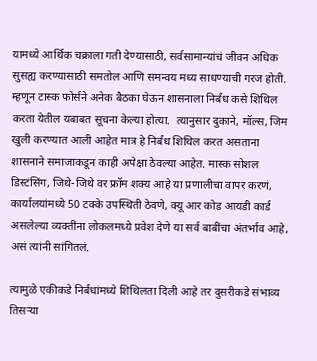यामध्ये आर्थिक चक्राला गती देण्यासाठी, सर्वसामान्यांचं जीवन अधिक सुसह्य करण्यासाठी समतोल आणि समन्वय मध्य साधण्याची गरज होती.  म्हणून टास्क फोर्सने अनेक बैठका घेऊन शासनाला निर्बंध कसे शिथिल करता येतील यबाबत सूचना केल्या होत्या.  त्यानुसार दुकाने, मॉल्स, जिम खुली करण्यात आली आहेत मात्र हे निर्बंध शिथिल करत असताना शासनाने समाजाकडून काही अपेक्षा ठेवल्या आहेत. मास्क सोशल डिस्टंसिंग, जिथे-जिथे वर फ्रॉम शक्य आहे या प्रणालीचा वापर करणं, कार्यालयांमध्ये 50 टक्के उपस्थिती ठेवणे, क्यू आर कोड आयडी कार्ड असलेल्या व्यक्तींना लोकलमध्ये प्रवेश देणे या सर्व बाबींचा अंतर्भाव आहे, असं त्यांनी सांगितलं.

त्यामुळे एकीकडे निर्बंधांमध्ये शिथिलता दिली आहे तर दुसरीकडे संभाव्य तिसऱ्या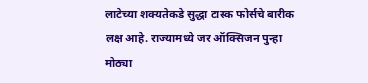लाटेच्या शक्यतेकडे सुद्धा टास्क फोर्सचे बारीक लक्ष आहे. राज्यामध्ये जर ऑक्सिजन पुन्हा मोठ्या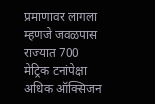प्रमाणावर लागला म्हणजे जवळपास राज्यात 700 मेट्रिक टनांपेक्षा अधिक ऑक्सिजन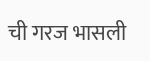ची गरज भासली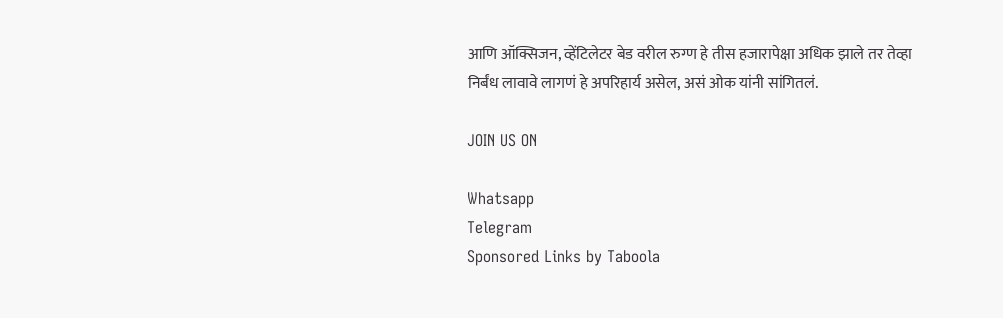आणि ऑक्सिजन, व्हेंटिलेटर बेड वरील रुग्ण हे तीस हजारापेक्षा अधिक झाले तर तेव्हा निर्बंध लावावे लागणं हे अपरिहार्य असेल, असं ओक यांनी सांगितलं.

JOIN US ON

Whatsapp
Telegram
Sponsored Links by Taboola